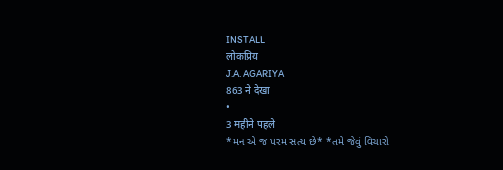INSTALL
लोकप्रिय
J.A. AGARIYA
863 ने देखा
•
3 महीने पहले
*મન એ જ પરમ સત્ય છે* *તમે જેવું વિચારો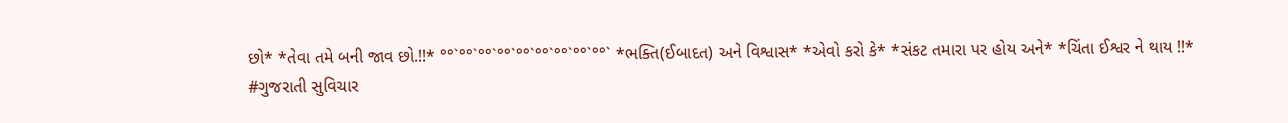છો* *તેવા તમે બની જાવ છો.!!* °°`°°`°°`°°`°°`°°`°°`°°`°°` *ભક્તિ(ઈબાદત) અને વિશ્વાસ* *એવો કરો કે* *સંકટ તમારા પર હોય અને* *ચિંતા ઈશ્વર ને થાય !!*
#ગુજરાતી સુવિચાર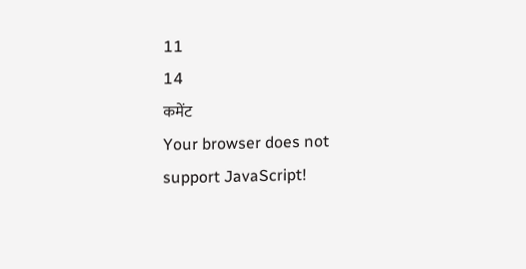11
14
कमेंट
Your browser does not support JavaScript!